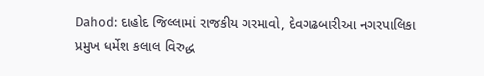Dahod: દાહોદ જિલ્લામાં રાજકીય ગરમાવો, દેવગઢબારીઆ નગરપાલિકા પ્રમુખ ધર્મેશ કલાલ વિરુદ્ધ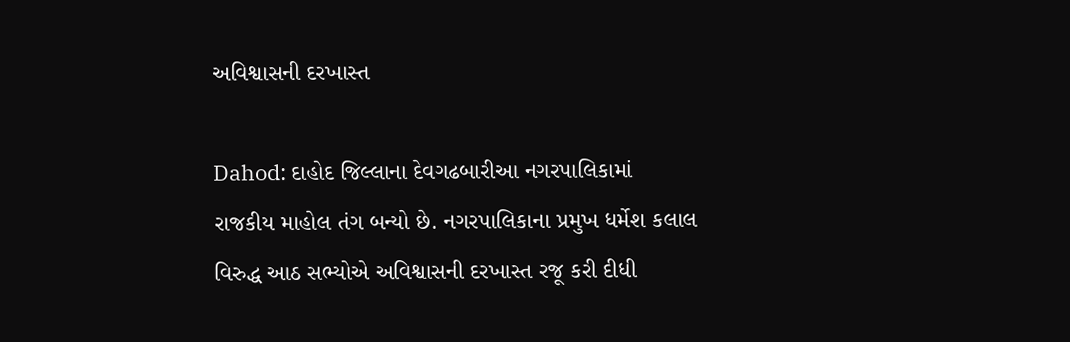અવિશ્વાસની દરખાસ્ત

Dahod: દાહોદ જિલ્લાના દેવગઢબારીઆ નગરપાલિકામાં રાજકીય માહોલ તંગ બન્યો છે. નગરપાલિકાના પ્રમુખ ધર્મેશ કલાલ વિરુદ્ધ આઠ સભ્યોએ અવિશ્વાસની દરખાસ્ત રજૂ કરી દીધી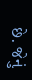છે. જેનું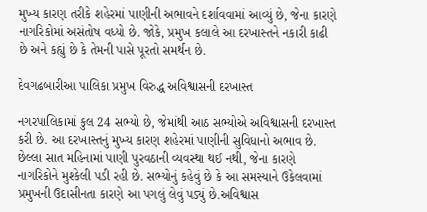મુખ્ય કારણ તરીકે શહેરમાં પાણીની અભાવને દર્શાવવામાં આવ્યું છે, જેના કારણે નાગરિકોમાં અસંતોષ વધ્યો છે. જોકે, પ્રમુખ કલાલે આ દરખાસ્તને નકારી કાઢી છે અને કહ્યું છે કે તેમની પાસે પૂરતો સમર્થન છે.

દેવગઢબારીઆ પાલિકા પ્રમુખ વિરુદ્ધ અવિશ્વાસની દરખાસ્ત

નગરપાલિકામાં કુલ 24 સભ્યો છે, જેમાંથી આઠ સભ્યોએ અવિશ્વાસની દરખાસ્ત કરી છે. આ દરખાસ્તનું મુખ્ય કારણ શહેરમાં પાણીની સુવિધાનો અભાવ છે. છેલ્લા સાત મહિનામાં પાણી પુરવઠાની વ્યવસ્થા થઈ નથી, જેના કારણે નાગરિકોને મુશ્કેલી પડી રહી છે. સભ્યોનું કહેવું છે કે આ સમસ્યાને ઉકેલવામાં પ્રમુખની ઉદાસીનતા કારણે આ પગલું લેવું પડ્યું છે.અવિશ્વાસ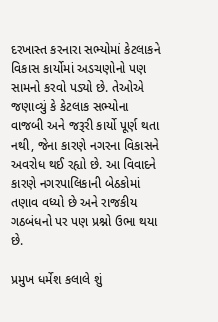દરખાસ્ત કરનારા સભ્યોમાં કેટલાકને વિકાસ કાર્યોમાં અડચણોનો પણ સામનો કરવો પડ્યો છે. તેઓએ જણાવ્યું કે કેટલાક સભ્યોના વાજબી અને જરૂરી કાર્યો પૂર્ણ થતા નથી, જેના કારણે નગરના વિકાસને અવરોધ થઈ રહ્યો છે. આ વિવાદને કારણે નગરપાલિકાની બેઠકોમાં તણાવ વધ્યો છે અને રાજકીય ગઠબંધનો પર પણ પ્રશ્નો ઉભા થયા છે.

પ્રમુખ ધર્મેશ કલાલે શું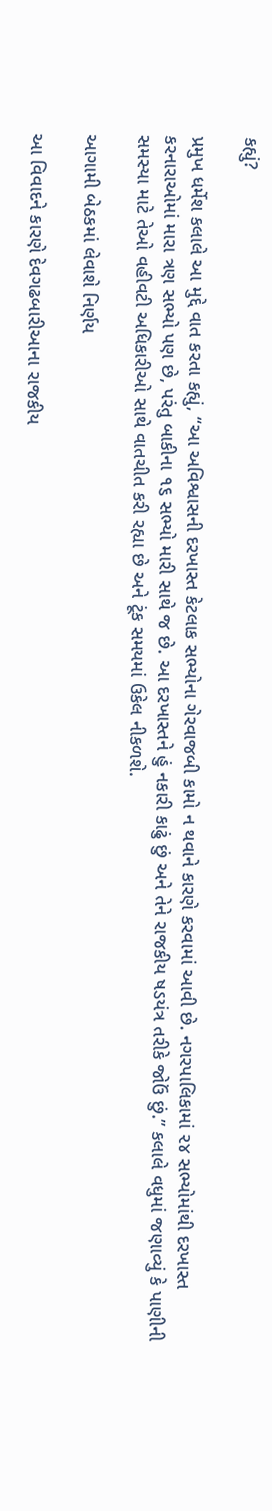કહ્યું?

પ્રમુખ ધર્મેશ કલાલે આ મુદ્દે વાત કરતા કહ્યું, “આ અવિશ્વાસની દરખાસ્ત કેટલાક સભ્યોના ગેરવાજબી કામો ન થવાને કારણે કરવામાં આવી છે. નગરપાલિકામાં ૨૪ સભ્યોમાંથી દરખાસ્ત કરનારાઓમાં મારા ત્રણ સભ્યો પણ છે, પરંતુ બાકીના ૧૬ સભ્યો મારી સાથે જ છે. આ દરખાસ્તને હું નકારી કાઢું છું અને તેને રાજકીય ષડયંત્ર તરીકે જોઉં છું.” કલાલે વધુમાં જણાવ્યું કે પાણીની સમસ્યા માટે તેઓ વહીવટી અધિકારીઓ સાથે વાતચીત કરી રહ્યા છે અને ટૂંક સમયમાં ઉકેલ નીકળશે.

આગામી બેઠકમાં લેવાશે નિર્ણય

આ વિવાદને કારણે દેવગઢબારીઆના રાજકીય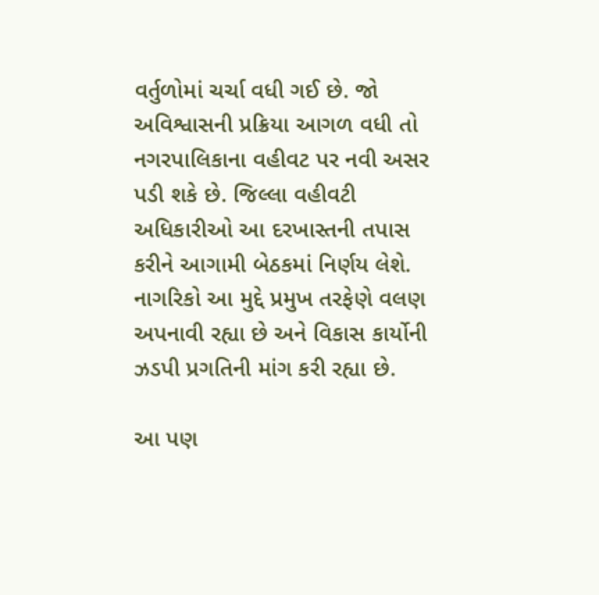વર્તુળોમાં ચર્ચા વધી ગઈ છે. જો અવિશ્વાસની પ્રક્રિયા આગળ વધી તો નગરપાલિકાના વહીવટ પર નવી અસર પડી શકે છે. જિલ્લા વહીવટી અધિકારીઓ આ દરખાસ્તની તપાસ કરીને આગામી બેઠકમાં નિર્ણય લેશે. નાગરિકો આ મુદ્દે પ્રમુખ તરફેણે વલણ અપનાવી રહ્યા છે અને વિકાસ કાર્યોની ઝડપી પ્રગતિની માંગ કરી રહ્યા છે.

આ પણ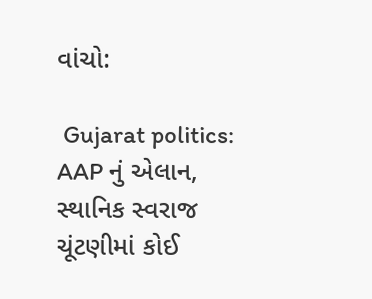વાંચો:

 Gujarat politics: AAP નું એલાન, સ્થાનિક સ્વરાજ ચૂંટણીમાં કોઈ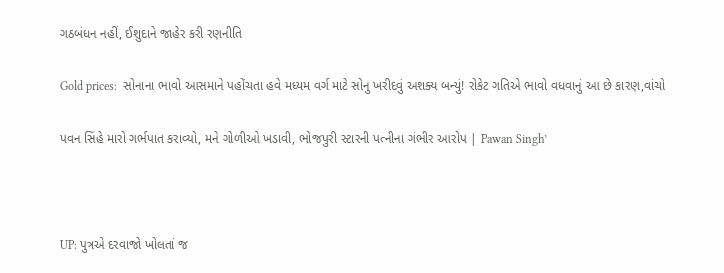ગઠબંધન નહીં, ઈશુદાને જાહેર કરી રણનીતિ

Gold prices:  સોનાના ભાવો આસમાને પહોંચતા હવે મધ્યમ વર્ગ માટે સોનુ ખરીદવું અશક્ય બન્યું! રોકેટ ગતિએ ભાવો વધવાનું આ છે કારણ,વાંચો

પવન સિંહે મારો ગર્ભપાત કરાવ્યો, મને ગોળીઓ ખડાવી, ભોજપુરી સ્ટારની પત્નીના ગંભીર આરોપ | Pawan Singh’



UP: પુત્રએ દરવાજો ખોલતાં જ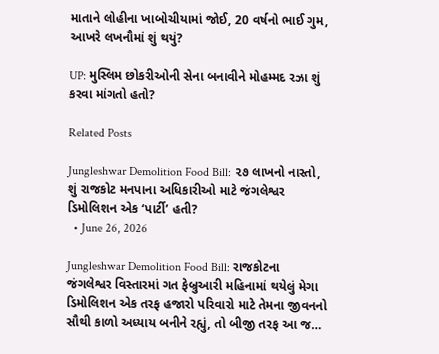માતાને લોહીના ખાબોચીયામાં જોઈ, 20 વર્ષનો ભાઈ ગુમ, આખરે લખનૌમાં શું થયું?

UP: મુસ્લિમ છોકરીઓની સેના બનાવીને મોહમ્મદ રઝા શું કરવા માંગતો હતો?

Related Posts

Jungleshwar Demolition Food Bill: ૨૭ લાખનો નાસ્તો, શું રાજકોટ મનપાના અધિકારીઓ માટે જંગલેશ્વર ડિમોલિશન એક ‘પાર્ટી’ હતી?
  • June 26, 2026

Jungleshwar Demolition Food Bill: રાજકોટના જંગલેશ્વર વિસ્તારમાં ગત ફેબ્રુઆરી મહિનામાં થયેલું મેગા ડિમોલિશન એક તરફ હજારો પરિવારો માટે તેમના જીવનનો સૌથી કાળો અધ્યાય બનીને રહ્યું, તો બીજી તરફ આ જ…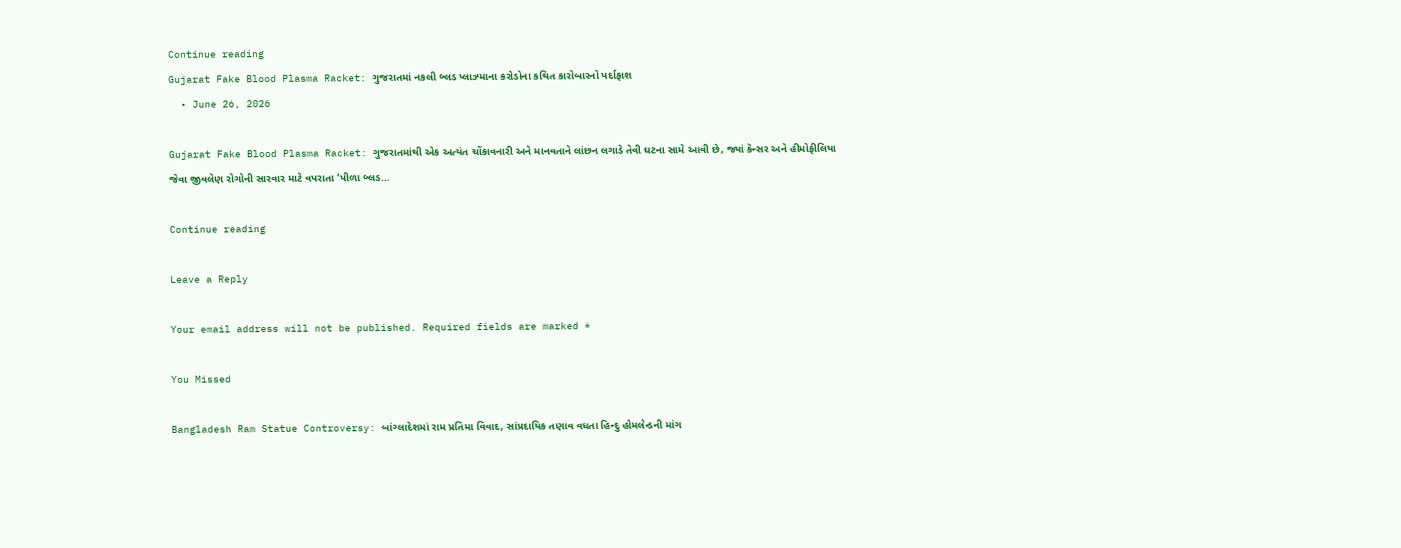Continue reading
Gujarat Fake Blood Plasma Racket: ગુજરાતમાં નકલી બ્લડ પ્લાઝ્માના કરોડોના કથિત કારોબારનો પર્દાફાશ
  • June 26, 2026

Gujarat Fake Blood Plasma Racket: ગુજરાતમાંથી એક અત્યંત ચોંકાવનારી અને માનવતાને લાંછન લગાડે તેવી ઘટના સામે આવી છે, જ્યાં કૅન્સર અને હીમોફીલિયા જેવા જીવલેણ રોગોની સારવાર માટે વપરાતા ‘પીળા બ્લડ…

Continue reading

Leave a Reply

Your email address will not be published. Required fields are marked *

You Missed

Bangladesh Ram Statue Controversy: બાંગ્લાદેશમાં રામ પ્રતિમા વિવાદ, સાંપ્રદાયિક તણાવ વધતા હિન્દુ હોમલેન્ડની માંગ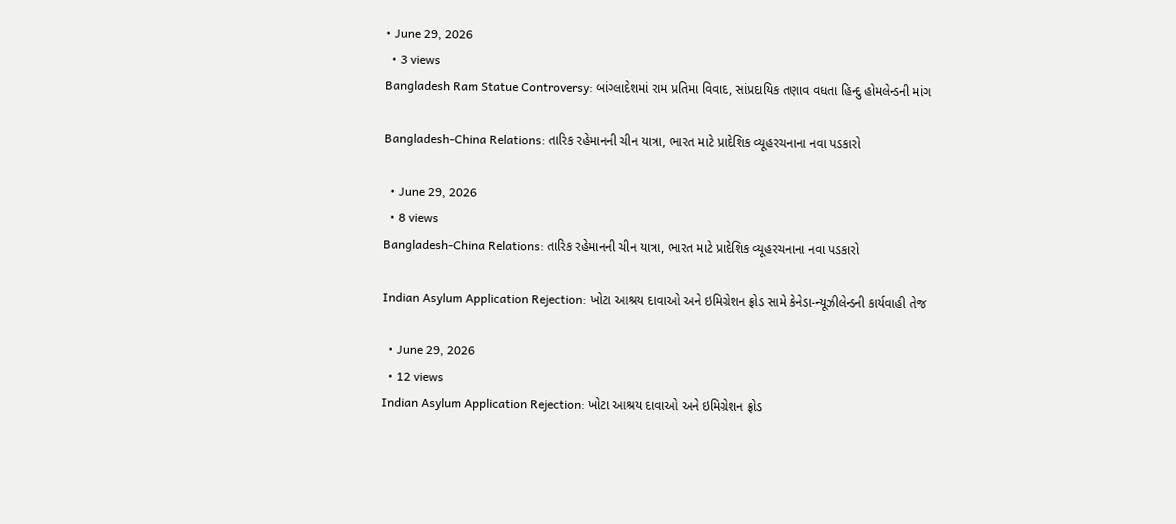• June 29, 2026
  • 3 views
Bangladesh Ram Statue Controversy: બાંગ્લાદેશમાં રામ પ્રતિમા વિવાદ, સાંપ્રદાયિક તણાવ વધતા હિન્દુ હોમલેન્ડની માંગ

Bangladesh-China Relations: તારિક રહેમાનની ચીન યાત્રા, ભારત માટે પ્રાદેશિક વ્યૂહરચનાના નવા પડકારો

  • June 29, 2026
  • 8 views
Bangladesh-China Relations: તારિક રહેમાનની ચીન યાત્રા, ભારત માટે પ્રાદેશિક વ્યૂહરચનાના નવા પડકારો

Indian Asylum Application Rejection: ખોટા આશ્રય દાવાઓ અને ઇમિગ્રેશન ફ્રોડ સામે કેનેડા-ન્યૂઝીલેન્ડની કાર્યવાહી તેજ

  • June 29, 2026
  • 12 views
Indian Asylum Application Rejection: ખોટા આશ્રય દાવાઓ અને ઇમિગ્રેશન ફ્રોડ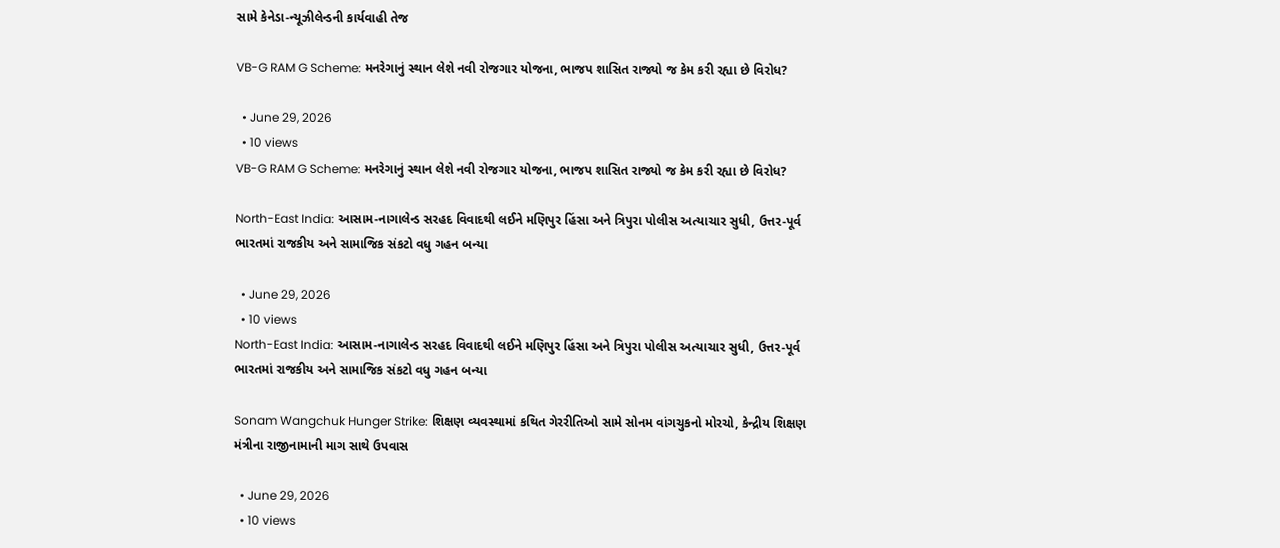સામે કેનેડા-ન્યૂઝીલેન્ડની કાર્યવાહી તેજ

VB-G RAM G Scheme: મનરેગાનું સ્થાન લેશે નવી રોજગાર યોજના, ભાજપ શાસિત રાજ્યો જ કેમ કરી રહ્યા છે વિરોધ?

  • June 29, 2026
  • 10 views
VB-G RAM G Scheme: મનરેગાનું સ્થાન લેશે નવી રોજગાર યોજના, ભાજપ શાસિત રાજ્યો જ કેમ કરી રહ્યા છે વિરોધ?

North-East India: આસામ-નાગાલેન્ડ સરહદ વિવાદથી લઈને મણિપુર હિંસા અને ત્રિપુરા પોલીસ અત્યાચાર સુધી, ઉત્તર-પૂર્વ ભારતમાં રાજકીય અને સામાજિક સંકટો વધુ ગહન બન્યા

  • June 29, 2026
  • 10 views
North-East India: આસામ-નાગાલેન્ડ સરહદ વિવાદથી લઈને મણિપુર હિંસા અને ત્રિપુરા પોલીસ અત્યાચાર સુધી, ઉત્તર-પૂર્વ ભારતમાં રાજકીય અને સામાજિક સંકટો વધુ ગહન બન્યા

Sonam Wangchuk Hunger Strike: શિક્ષણ વ્યવસ્થામાં કથિત ગેરરીતિઓ સામે સોનમ વાંગચુકનો મોરચો, કેન્દ્રીય શિક્ષણ મંત્રીના રાજીનામાની માગ સાથે ઉપવાસ

  • June 29, 2026
  • 10 views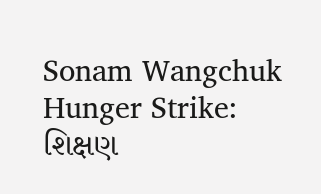Sonam Wangchuk Hunger Strike: શિક્ષણ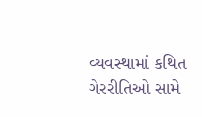વ્યવસ્થામાં કથિત ગેરરીતિઓ સામે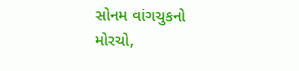સોનમ વાંગચુકનો મોરચો,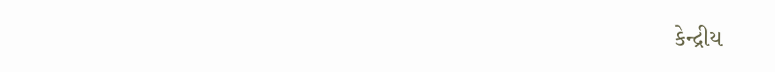કેન્દ્રીય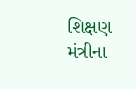શિક્ષણ મંત્રીના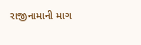રાજીનામાની માગ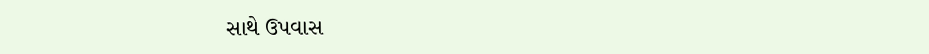સાથે ઉપવાસ